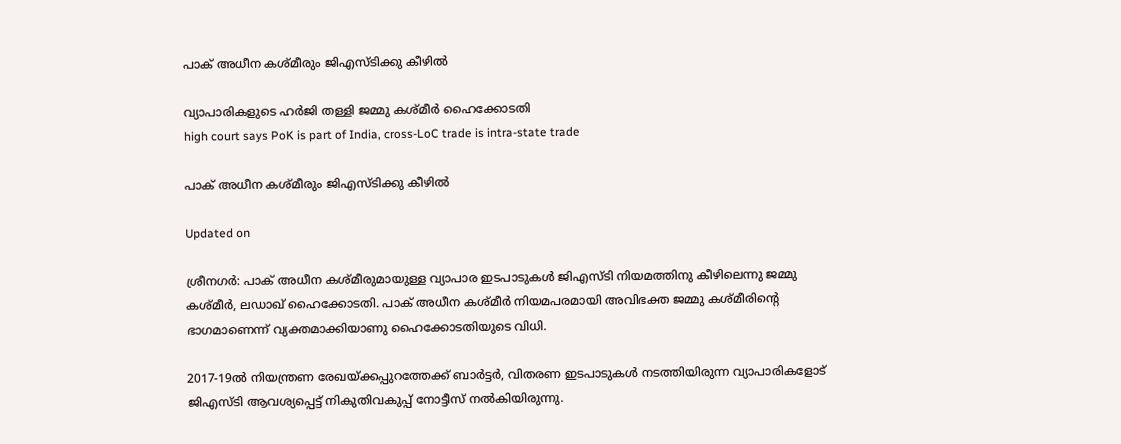പാക് അധീന കശ്മീരും ജിഎസ്ടിക്കു കീഴിൽ

വ്യാപാരികളുടെ ഹർജി തള്ളി ജമ്മു കശ്മീർ ഹൈക്കോടതി
high court says PoK is part of India, cross-LoC trade is intra-state trade

പാക് അധീന കശ്മീരും ജിഎസ്ടിക്കു കീഴിൽ

Updated on

ശ്രീനഗർ: പാക് അധീന കശ്മീരുമായുള്ള വ്യാപാര ഇടപാടുകൾ ജിഎസ്ടി നിയമത്തിനു കീഴിലെന്നു ജമ്മു കശ്മീർ, ലഡാഖ് ഹൈക്കോടതി. പാക് അധീന കശ്മീർ നിയമപരമായി അവിഭക്ത ജമ്മു കശ്മീരിന്‍റെ ഭാഗമാണെന്ന് വ്യക്തമാക്കിയാണു ഹൈക്കോടതിയുടെ വിധി.

2017-19ൽ നിയന്ത്രണ രേഖയ്ക്കപ്പുറത്തേക്ക് ബാർട്ടർ, വിതരണ ഇടപാടുകൾ നടത്തിയിരുന്ന വ്യാപാരികളോട് ജിഎസ്ടി ആവശ്യപ്പെട്ട് നികുതിവകുപ്പ് നോട്ടീസ് നൽകിയിരുന്നു.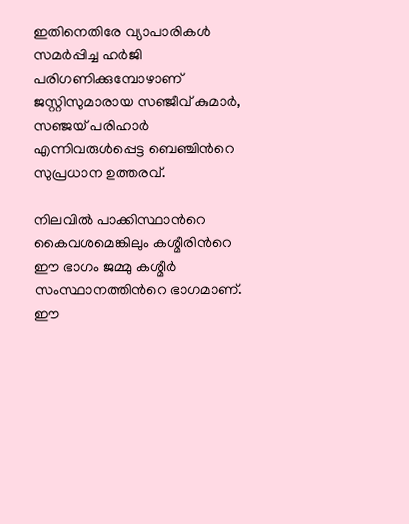ഇതിനെതിരേ വ്യാപാരികൾ സമർപ്പിച്ച ഹർജി പരിഗണിക്കുമ്പോഴാണ് ജസ്റ്റിസുമാരായ സഞ്ജീവ് കുമാർ, സഞ്ജയ് പരിഹാർ എന്നിവരുൾപ്പെട്ട ബെഞ്ചിന്‍റെ സുപ്രധാന ഉത്തരവ്.

നിലവിൽ പാക്കിസ്ഥാന്‍റെ കൈവശമെങ്കിലും കശ്മീരിന്‍റെ ഈ ഭാഗം ജമ്മു കശ്മീർ സംസ്ഥാനത്തിന്‍റെ ഭാഗമാണ്. ഈ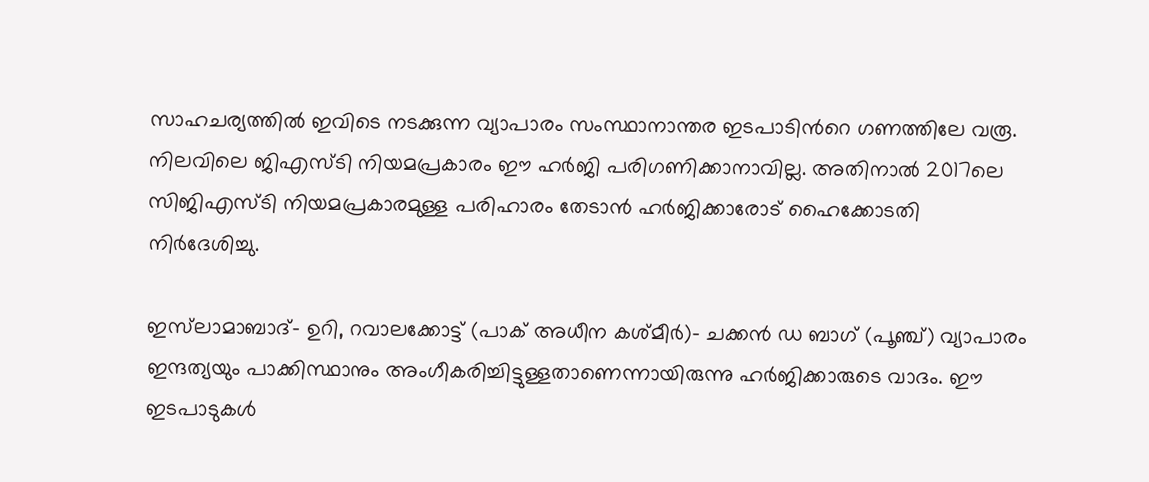സാഹചര്യത്തിൽ ഇവിടെ നടക്കുന്ന വ്യാപാരം സംസ്ഥാനാന്തര ഇടപാടിന്‍റെ ഗണത്തിലേ വരൂ. നിലവിലെ ജിഎസ്ടി നിയമപ്രകാരം ഈ ഹർജി പരിഗണിക്കാനാവില്ല. അതിനാൽ 2017ലെ സിജിഎസ്ടി നിയമപ്രകാരമുള്ള പരിഹാരം തേടാൻ ഹർജിക്കാരോട് ഹൈക്കോടതി നിർദേശിച്ചു.

ഇസ്‌ലാമാബാദ്- ഉറി, റവാലക്കോട്ട് (പാക് അധീന കശ്മീർ)- ചക്കൻ ഡ ബാഗ് (പൂഞ്ച്) വ്യാപാരം ഇന്ദത്യയും പാക്കിസ്ഥാനും അംഗീകരിച്ചിട്ടുള്ളതാണെന്നായിരുന്നു ഹർജിക്കാരുടെ വാദം. ഈ ഇടപാടുകൾ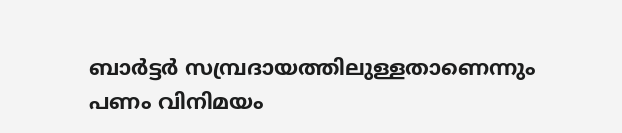ബാർട്ടർ സമ്പ്രദായത്തിലുള്ളതാണെന്നും പണം വിനിമയം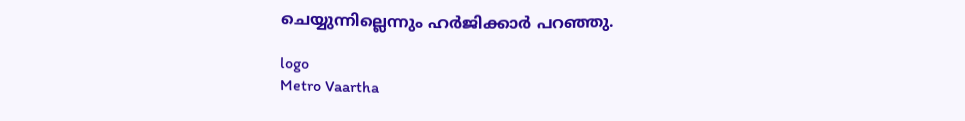ചെയ്യുന്നില്ലെന്നും ഹർജിക്കാർ പറഞ്ഞു.

logo
Metro Vaartha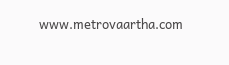www.metrovaartha.com